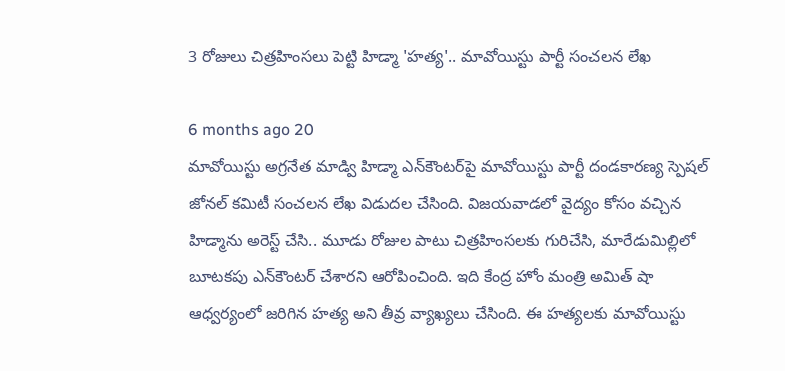3 రోజులు చిత్రహింసలు పెట్టి హిడ్మా 'హత్య'.. మావోయిస్టు పార్టీ సంచలన లేఖ

6 months ago 20
మావోయిస్టు అగ్రనేత మాడ్వి హిడ్మా ఎన్‌కౌంటర్‌పై మావోయిస్టు పార్టీ దండకారణ్య స్పెషల్ జోనల్ కమిటీ సంచలన లేఖ విడుదల చేసింది. విజయవాడలో వైద్యం కోసం వచ్చిన హిడ్మాను అరెస్ట్ చేసి.. మూడు రోజుల పాటు చిత్రహింసలకు గురిచేసి, మారేడుమిల్లిలో బూటకపు ఎన్‌కౌంటర్ చేశారని ఆరోపించింది. ఇది కేంద్ర హోం మంత్రి అమిత్ షా ఆధ్వర్యంలో జరిగిన హత్య అని తీవ్ర వ్యాఖ్యలు చేసింది. ఈ హత్యలకు మావోయిస్టు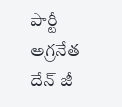పార్టీ అగ్రనేత దేన్ జీ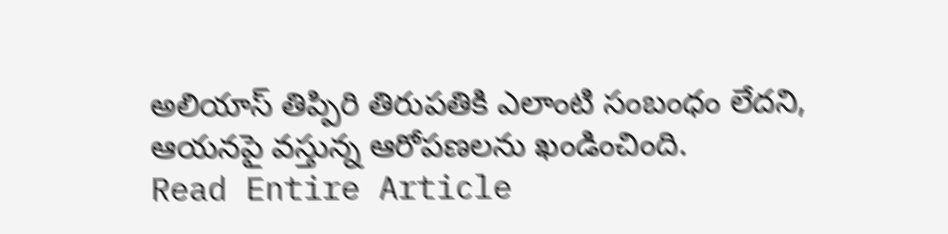అలియాస్ తిప్పిరి తిరుపతికి ఎలాంటి సంబంధం లేదని, ఆయనపై వస్తున్న ఆరోపణలను ఖండించింది.
Read Entire Article